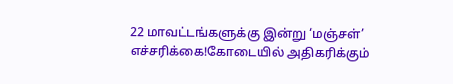22 மாவட்டங்களுக்கு இன்று ‘மஞ்சள்’ எச்சரிக்கை!கோடையில் அதிகரிக்கும்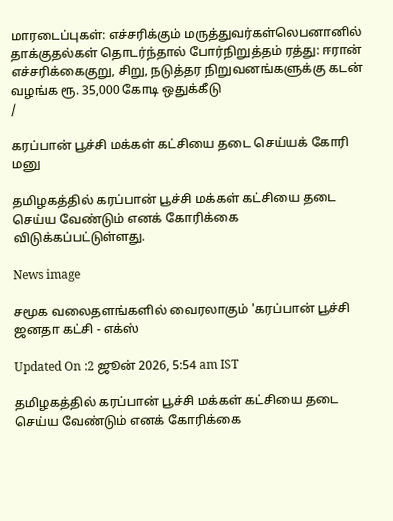மாரடைப்புகள்: எச்சரிக்கும் மருத்துவர்கள்லெபனானில் தாக்குதல்கள் தொடர்ந்தால் போர்நிறுத்தம் ரத்து: ஈரான் எச்சரிக்கைகுறு, சிறு, நடுத்தர நிறுவனங்களுக்கு கடன் வழங்க ரூ. 35,000 கோடி ஒதுக்கீடு
/

கரப்பான் பூச்சி மக்கள் கட்சியை தடை செய்யக் கோரி மனு

தமிழகத்தில் கரப்பான் பூச்சி மக்கள் கட்சியை தடை செய்ய வேண்டும் எனக் கோரிக்கை விடுக்கப்பட்டுள்ளது.

News image

சமூக வலைதளங்களில் வைரலாகும் 'கரப்பான் பூச்சி ஜனதா கட்சி - எக்ஸ்

Updated On :2 ஜூன் 2026, 5:54 am IST

தமிழகத்தில் கரப்பான் பூச்சி மக்கள் கட்சியை தடை செய்ய வேண்டும் எனக் கோரிக்கை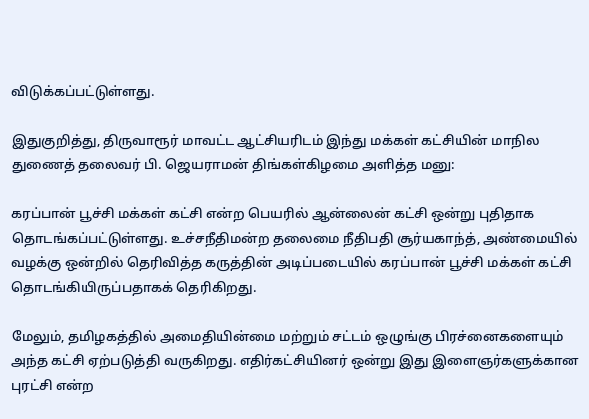விடுக்கப்பட்டுள்ளது.

இதுகுறித்து, திருவாரூர் மாவட்ட ஆட்சியரிடம் இந்து மக்கள் கட்சியின் மாநில துணைத் தலைவர் பி. ஜெயராமன் திங்கள்கிழமை அளித்த மனு:

கரப்பான் பூச்சி மக்கள் கட்சி என்ற பெயரில் ஆன்லைன் கட்சி ஒன்று புதிதாக தொடங்கப்பட்டுள்ளது. உச்சநீதிமன்ற தலைமை நீதிபதி சூர்யகாந்த், அண்மையில் வழக்கு ஒன்றில் தெரிவித்த கருத்தின் அடிப்படையில் கரப்பான் பூச்சி மக்கள் கட்சி தொடங்கியிருப்பதாகக் தெரிகிறது.

மேலும், தமிழகத்தில் அமைதியின்மை மற்றும் சட்டம் ஒழுங்கு பிரச்னைகளையும் அந்த கட்சி ஏற்படுத்தி வருகிறது. எதிர்கட்சியினர் ஒன்று இது இளைஞர்களுக்கான புரட்சி என்ற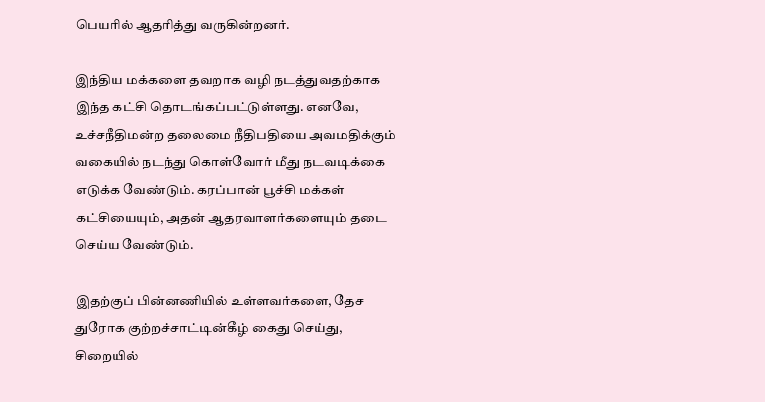பெயரில் ஆதரித்து வருகின்றனர்.

இந்திய மக்களை தவறாக வழி நடத்துவதற்காக இந்த கட்சி தொடங்கப்பட்டுள்ளது. எனவே, உச்சநீதிமன்ற தலைமை நீதிபதியை அவமதிக்கும் வகையில் நடந்து கொள்வோர் மீது நடவடிக்கை எடுக்க வேண்டும். கரப்பான் பூச்சி மக்கள் கட்சியையும், அதன் ஆதரவாளர்களையும் தடை செய்ய வேண்டும்.

இதற்குப் பின்னணியில் உள்ளவர்களை, தேச துரோக குற்றச்சாட்டின்கீழ் கைது செய்து, சிறையில்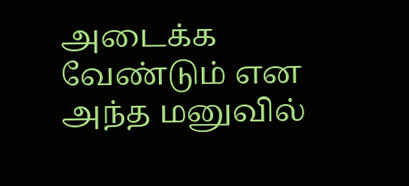அடைக்க வேண்டும் என அந்த மனுவில்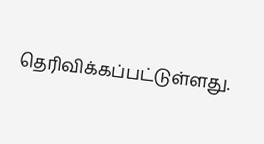தெரிவிக்கப்பட்டுள்ளது.